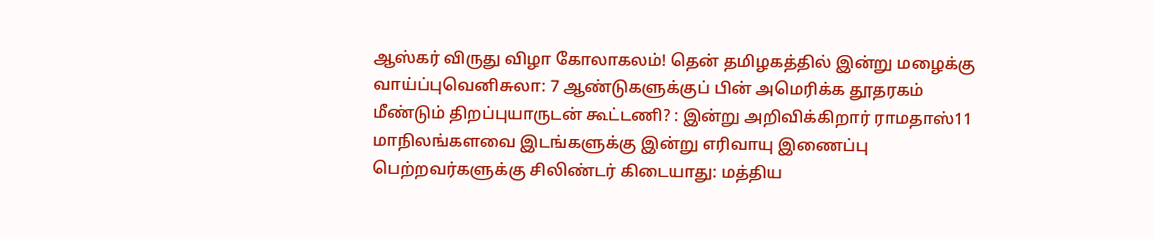ஆஸ்கர் விருது விழா கோலாகலம்! தென் தமிழகத்தில் இன்று மழைக்கு வாய்ப்புவெனிசுலா: 7 ஆண்டுகளுக்குப் பின் அமெரிக்க தூதரகம் மீண்டும் திறப்புயாருடன் கூட்டணி? : இன்று அறிவிக்கிறார் ராமதாஸ்11 மாநிலங்களவை இடங்களுக்கு இன்று எரிவாயு இணைப்பு பெற்றவர்களுக்கு சிலிண்டர் கிடையாது: மத்திய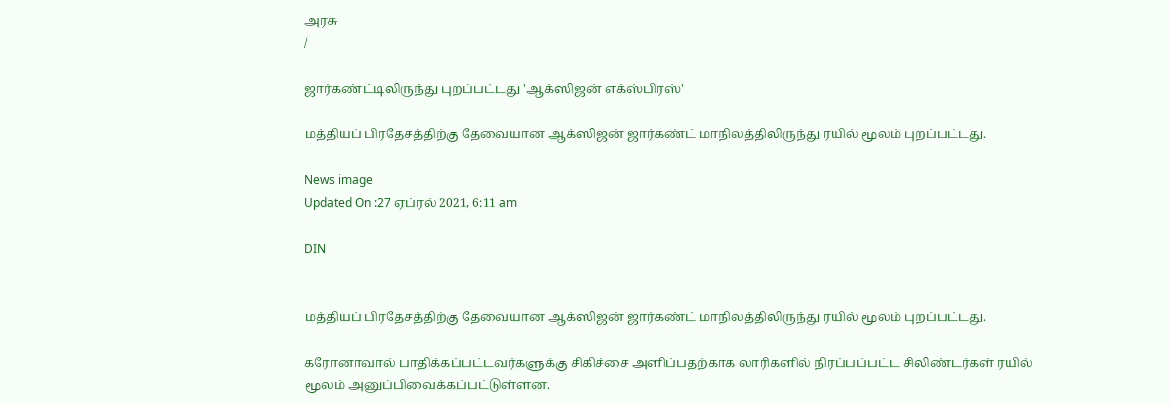அரசு
/

ஜார்கண்ட்டிலிருந்து புறப்பட்டது 'ஆக்ஸிஜன் எக்ஸ்பிரஸ்'

மத்தியப் பிரதேசத்திற்கு தேவையான ஆக்ஸிஜன் ஜார்கண்ட் மாநிலத்திலிருந்து ரயில் மூலம் புறப்பட்டது.

News image
Updated On :27 ஏப்ரல் 2021, 6:11 am

DIN


மத்தியப் பிரதேசத்திற்கு தேவையான ஆக்ஸிஜன் ஜார்கண்ட் மாநிலத்திலிருந்து ரயில் மூலம் புறப்பட்டது.

கரோனாவால் பாதிக்கப்பட்டவர்களுக்கு சிகிச்சை அளிப்பதற்காக லாரிகளில் நிரப்பப்பட்ட சிலிண்டர்கள் ரயில் மூலம் அனுப்பிவைக்கப்பட்டுள்ளன.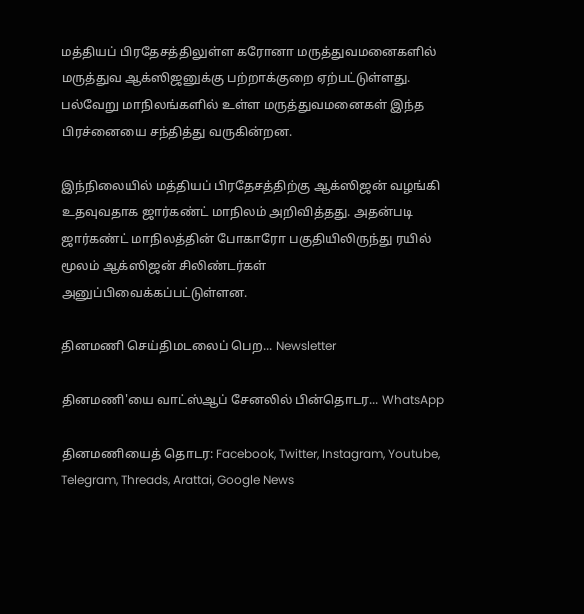மத்தியப் பிரதேசத்திலுள்ள கரோனா மருத்துவமனைகளில் மருத்துவ ஆக்ஸிஜனுக்கு பற்றாக்குறை ஏற்பட்டுள்ளது. பல்வேறு மாநிலங்களில் உள்ள மருத்துவமனைகள் இந்த பிரச்னையை சந்தித்து வருகின்றன.

இந்நிலையில் மத்தியப் பிரதேசத்திற்கு ஆக்ஸிஜன் வழங்கி உதவுவதாக ஜார்கண்ட் மாநிலம் அறிவித்தது. அதன்படி ஜார்கண்ட் மாநிலத்தின் போகாரோ பகுதியிலிருந்து ரயில் மூலம் ஆக்ஸிஜன் சிலிண்டர்கள் அனுப்பிவைக்கப்பட்டுள்ளன.

தினமணி செய்திமடலைப் பெற... Newsletter

தினமணி'யை வாட்ஸ்ஆப் சேனலில் பின்தொடர... WhatsApp

தினமணியைத் தொடர: Facebook, Twitter, Instagram, Youtube, Telegram, Threads, Arattai, Google News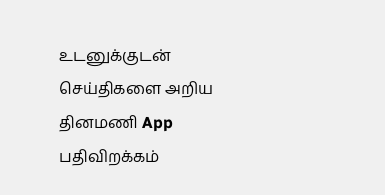உடனுக்குடன் செய்திகளை அறிய தினமணி App பதிவிறக்கம்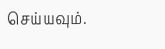செய்யவும்.